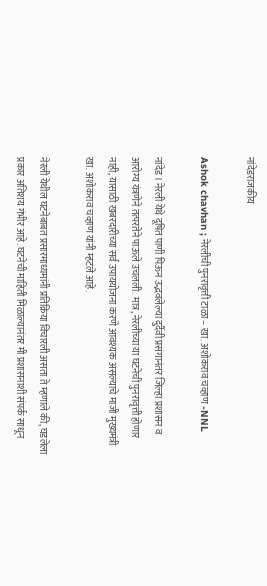नांदेडराजकीय

Ashok chavhan ; नेरलीची पुनरावृत्ती टाळा – खा. अशोकराव चव्हाण -NNL

नांदेड। नेरली येथे दूषित पाणी पिऊन उद्भवलेल्या दुर्दैवी प्रसंगानंतर जिल्हा प्रशासन व आरोग्य यंत्रणेने तत्परतेने पाऊले उचलली. मात्र, नेरलीच्या या घटनेची पुनरावृत्ती होणार नाही, यासाठी खबरदारीच्या सर्व उपाययोजना करणे आवश्यक असल्याचे माजी मुख्यमंत्री खा. अशोकराव चव्हाण यांनी म्हटले आहे.

नेरली येथील घटनेबाबत प्रसारमाध्यमांनी प्रतिक्रिया विचारली असता ते म्हणाले की, घडलेला प्रकार अतिशय गंभीर आहे. घटनेची माहिती मिळाल्यानंतर मी प्रशासनाशी संपर्क साधून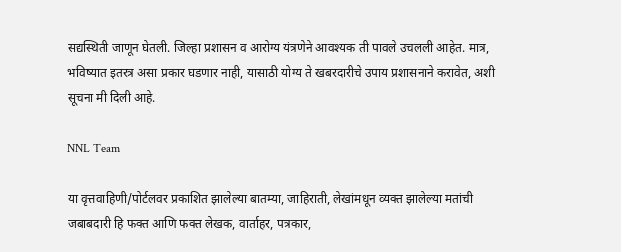सद्यस्थिती जाणून घेतली. जिल्हा प्रशासन व आरोग्य यंत्रणेने आवश्यक ती पावले उचलली आहेत. मात्र, भविष्यात इतरत्र असा प्रकार घडणार नाही, यासाठी योग्य ते खबरदारीचे उपाय प्रशासनाने करावेत, अशी सूचना मी दिली आहे.

NNL Team

या वृत्तवाहिणी/पोर्टलवर प्रकाशित झालेल्या बातम्या, जाहिराती, लेखांमधून व्यक्त झालेल्या मतांची जबाबदारी हि फक्त आणि फक्त लेखक, वार्ताहर, पत्रकार,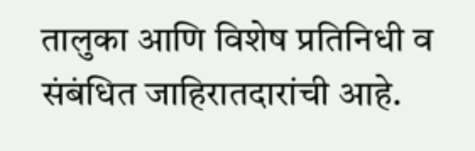तालुका आणि विशेष प्रतिनिधी व संबंधित जाहिरातदारांची आहे.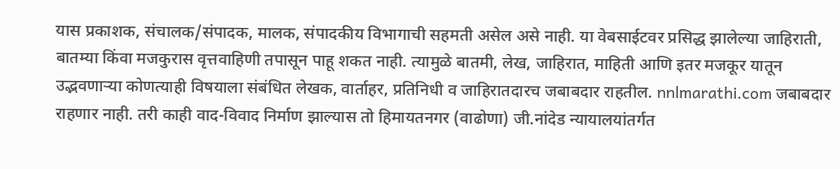यास प्रकाशक, संचालक/संपादक, मालक, संपादकीय विभागाची सहमती असेल असे नाही. या वेबसाईटवर प्रसिद्ध झालेल्या जाहिराती, बातम्या किंवा मजकुरास वृत्तवाहिणी तपासून पाहू शकत नाही. त्यामुळे बातमी, लेख, जाहिरात, माहिती आणि इतर मजकूर यातून उद्भवणाऱ्या कोणत्याही विषयाला संबंधित लेखक, वार्ताहर, प्रतिनिधी व जाहिरातदारच जबाबदार राहतील. nnlmarathi.com जबाबदार राहणार नाही. तरी काही वाद-विवाद निर्माण झाल्यास तो हिमायतनगर (वाढोणा) जी.नांदेड न्यायालयांतर्गत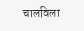चालविला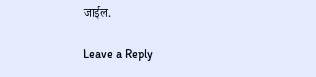जाईल.

Leave a Reply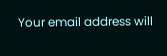Your email address will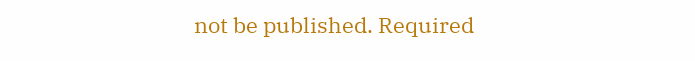not be published. Required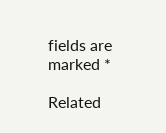fields are marked *

Related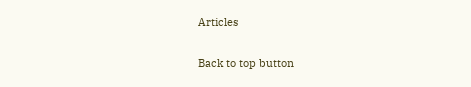Articles

Back to top button